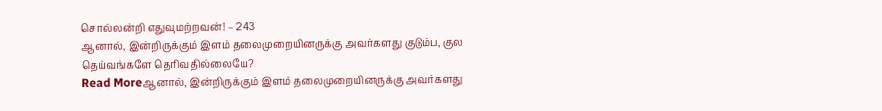சொல்லன்றி எதுவுமற்றவன்! – 243
ஆனால், இன்றிருக்கும் இளம் தலைமுறையினருக்கு அவர்களது குடும்ப, குல தெய்வங்களே தெரிவதில்லையே?
Read Moreஆனால், இன்றிருக்கும் இளம் தலைமுறையினருக்கு அவர்களது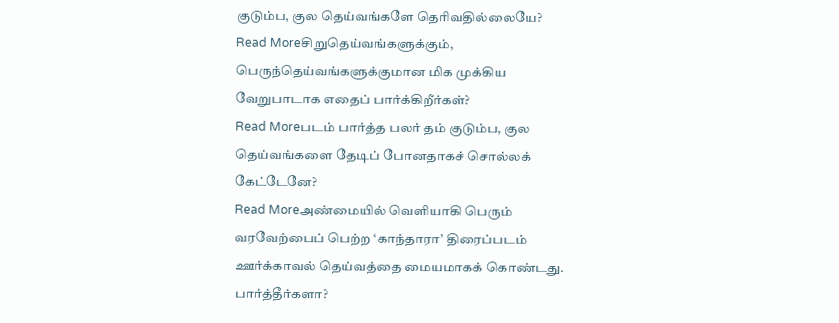குடும்ப, குல தெய்வங்களே தெரிவதில்லையே?
Read Moreசிறுதெய்வங்களுக்கும், பெருந்தெய்வங்களுக்குமான மிக முக்கிய வேறுபாடாக எதைப் பார்க்கிறீர்கள்?
Read Moreபடம் பார்த்த பலர் தம் குடும்ப, குல தெய்வங்களை தேடிப் போனதாகச் சொல்லக் கேட்டேனே?
Read Moreஅண்மையில் வெளியாகி பெரும் வரவேற்பைப் பெற்ற ‘காந்தாரா’ திரைப்படம் ஊர்க்காவல் தெய்வத்தை மையமாகக் கொண்டது. பார்த்தீர்களா?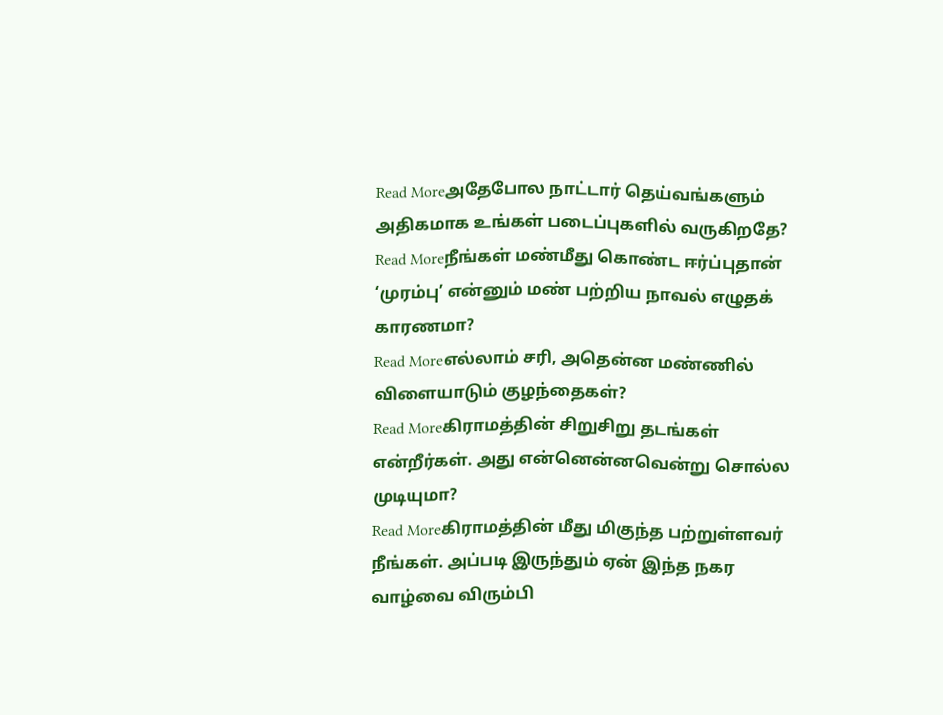Read Moreஅதேபோல நாட்டார் தெய்வங்களும் அதிகமாக உங்கள் படைப்புகளில் வருகிறதே?
Read Moreநீங்கள் மண்மீது கொண்ட ஈர்ப்புதான் ‘முரம்பு’ என்னும் மண் பற்றிய நாவல் எழுதக் காரணமா?
Read Moreஎல்லாம் சரி, அதென்ன மண்ணில் விளையாடும் குழந்தைகள்?
Read Moreகிராமத்தின் சிறுசிறு தடங்கள் என்றீர்கள். அது என்னென்னவென்று சொல்ல முடியுமா?
Read Moreகிராமத்தின் மீது மிகுந்த பற்றுள்ளவர் நீங்கள். அப்படி இருந்தும் ஏன் இந்த நகர வாழ்வை விரும்பி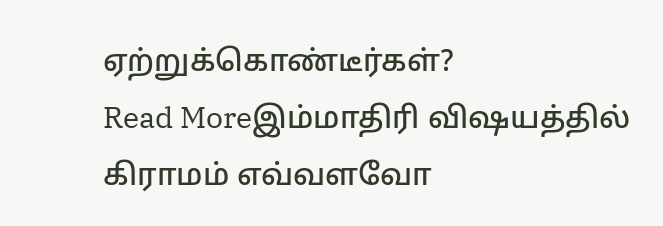ஏற்றுக்கொண்டீர்கள்?
Read Moreஇம்மாதிரி விஷயத்தில் கிராமம் எவ்வளவோ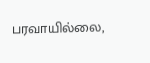பரவாயில்லை,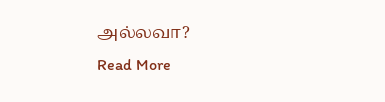அல்லவா?
Read More